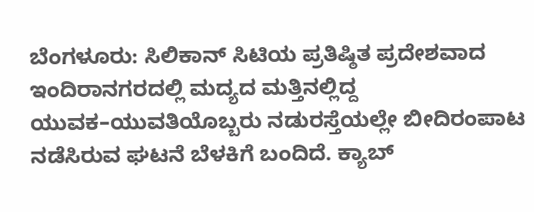ಬೆಂಗಳೂರು: ಸಿಲಿಕಾನ್ ಸಿಟಿಯ ಪ್ರತಿಷ್ಠಿತ ಪ್ರದೇಶವಾದ ಇಂದಿರಾನಗರದಲ್ಲಿ ಮದ್ಯದ ಮತ್ತಿನಲ್ಲಿದ್ದ ಯುವಕ–ಯುವತಿಯೊಬ್ಬರು ನಡುರಸ್ತೆಯಲ್ಲೇ ಬೀದಿರಂಪಾಟ ನಡೆಸಿರುವ ಘಟನೆ ಬೆಳಕಿಗೆ ಬಂದಿದೆ. ಕ್ಯಾಬ್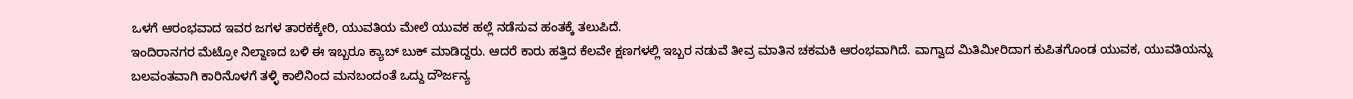ಒಳಗೆ ಆರಂಭವಾದ ಇವರ ಜಗಳ ತಾರಕಕ್ಕೇರಿ, ಯುವತಿಯ ಮೇಲೆ ಯುವಕ ಹಲ್ಲೆ ನಡೆಸುವ ಹಂತಕ್ಕೆ ತಲುಪಿದೆ.
ಇಂದಿರಾನಗರ ಮೆಟ್ರೋ ನಿಲ್ದಾಣದ ಬಳಿ ಈ ಇಬ್ಬರೂ ಕ್ಯಾಬ್ ಬುಕ್ ಮಾಡಿದ್ದರು. ಆದರೆ ಕಾರು ಹತ್ತಿದ ಕೆಲವೇ ಕ್ಷಣಗಳಲ್ಲಿ ಇಬ್ಬರ ನಡುವೆ ತೀವ್ರ ಮಾತಿನ ಚಕಮಕಿ ಆರಂಭವಾಗಿದೆ. ವಾಗ್ವಾದ ಮಿತಿಮೀರಿದಾಗ ಕುಪಿತಗೊಂಡ ಯುವಕ, ಯುವತಿಯನ್ನು ಬಲವಂತವಾಗಿ ಕಾರಿನೊಳಗೆ ತಳ್ಳಿ ಕಾಲಿನಿಂದ ಮನಬಂದಂತೆ ಒದ್ದು ದೌರ್ಜನ್ಯ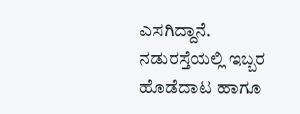ಎಸಗಿದ್ದಾನೆ.
ನಡುರಸ್ತೆಯಲ್ಲಿ ಇಬ್ಬರ ಹೊಡೆದಾಟ ಹಾಗೂ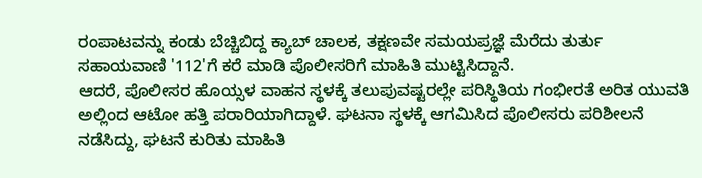ರಂಪಾಟವನ್ನು ಕಂಡು ಬೆಚ್ಚಿಬಿದ್ದ ಕ್ಯಾಬ್ ಚಾಲಕ, ತಕ್ಷಣವೇ ಸಮಯಪ್ರಜ್ಞೆ ಮೆರೆದು ತುರ್ತು ಸಹಾಯವಾಣಿ '112'ಗೆ ಕರೆ ಮಾಡಿ ಪೊಲೀಸರಿಗೆ ಮಾಹಿತಿ ಮುಟ್ಟಿಸಿದ್ದಾನೆ.
ಆದರೆ, ಪೊಲೀಸರ ಹೊಯ್ಸಳ ವಾಹನ ಸ್ಥಳಕ್ಕೆ ತಲುಪುವಷ್ಟರಲ್ಲೇ ಪರಿಸ್ಥಿತಿಯ ಗಂಭೀರತೆ ಅರಿತ ಯುವತಿ ಅಲ್ಲಿಂದ ಆಟೋ ಹತ್ತಿ ಪರಾರಿಯಾಗಿದ್ದಾಳೆ. ಘಟನಾ ಸ್ಥಳಕ್ಕೆ ಆಗಮಿಸಿದ ಪೊಲೀಸರು ಪರಿಶೀಲನೆ ನಡೆಸಿದ್ದು, ಘಟನೆ ಕುರಿತು ಮಾಹಿತಿ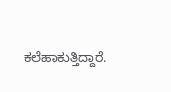ಕಲೆಹಾಕುತ್ತಿದ್ದಾರೆ.